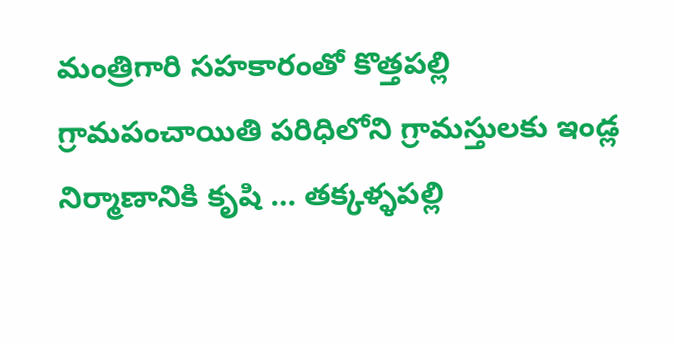మంత్రిగారి సహకారంతో కొత్తపల్లి గ్రామపంచాయితి పరిధిలోని గ్రామస్తులకు ఇండ్ల నిర్మాణానికి కృషి … తక్కళ్ళపల్లి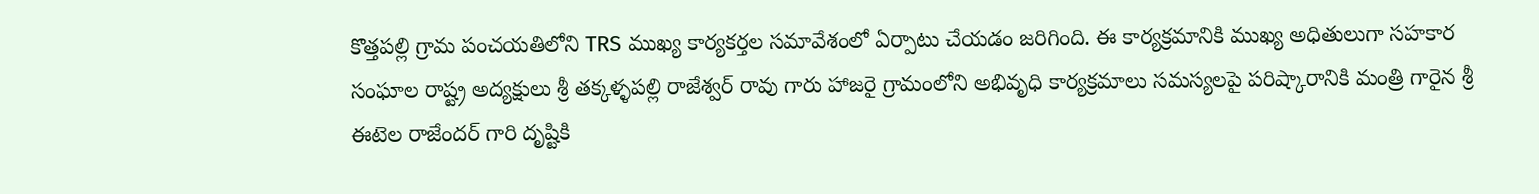కొత్తపల్లి గ్రామ పంచయతిలోని TRS ముఖ్య కార్యకర్తల సమావేశంలో ఏర్పాటు చేయడం జరిగింది. ఈ కార్యక్రమానికి ముఖ్య అధితులుగా సహకార సంఘాల రాష్ట్ర అద్యక్షులు శ్రీ తక్కళ్ళపల్లి రాజేశ్వర్ రావు గారు హాజరై గ్రామంలోని అభివృధి కార్యక్రమాలు సమస్యలపై పరిష్కారానికి మంత్రి గారైన శ్రీ ఈటెల రాజేందర్ గారి దృష్టికి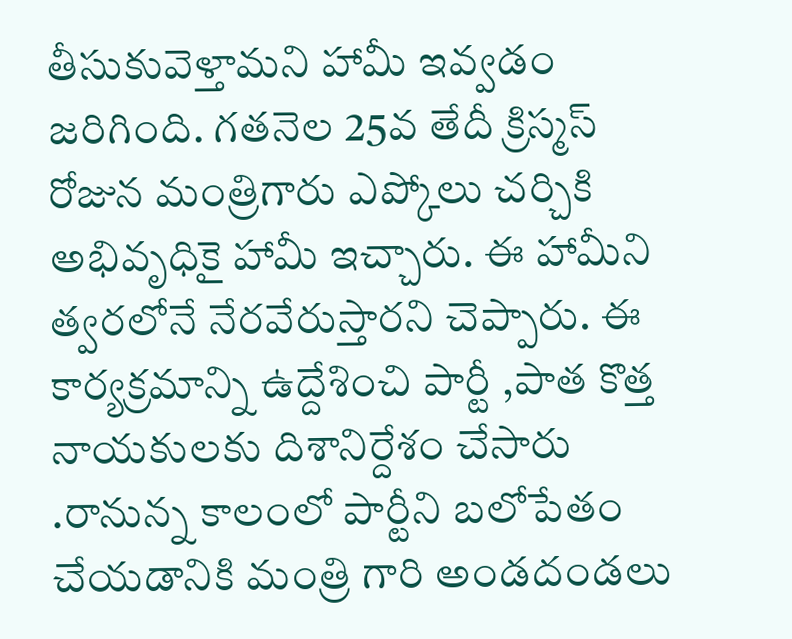తీసుకువెళ్తామని హామీ ఇవ్వడం జరిగింది. గతనెల 25వ తేదీ క్రిస్మస్ రోజున మంత్రిగారు ఎప్కోలు చర్చికి అభివృధికై హామీ ఇచ్చారు. ఈ హామీని త్వరలోనే నేరవేరుస్తారని చెప్పారు. ఈ కార్యక్రమాన్ని ఉద్దేశించి పార్టీ ,పాత కొత్త నాయకులకు దిశానిర్దేశం చేసారు .రానున్న కాలంలో పార్టీని బలోపేతం చేయడానికి మంత్రి గారి అండదండలు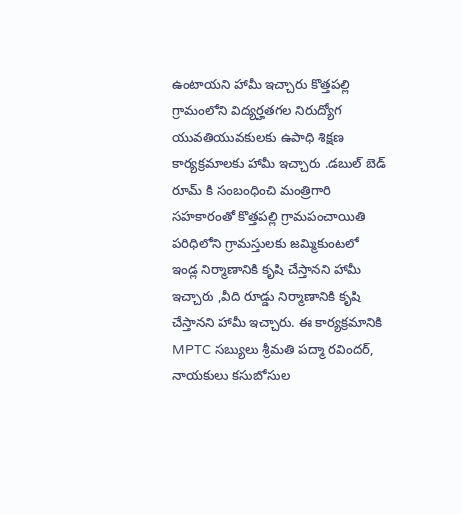ఉంటాయని హామీ ఇచ్చారు కొత్తపల్లి గ్రామంలోని విద్యర్హతగల నిరుద్యోగ యువతియువకులకు ఉపాధి శిక్షణ కార్యక్రమాలకు హామీ ఇచ్చారు .డబుల్ బెడ్ రూమ్ కి సంబంధించి మంత్రిగారి సహకారంతో కొత్తపల్లి గ్రామపంచాయితి పరిధిలోని గ్రామస్తులకు జమ్మికుంటలో ఇండ్ల నిర్మాణానికి కృషి చేస్తానని హామీ ఇచ్చారు ,వీది రూడ్డు నిర్మాణానికి కృషి చేస్తానని హామీ ఇచ్చారు. ఈ కార్యక్రమానికి MPTC సబ్యులు శ్రీమతి పద్మా రవిందర్, నాయకులు కసుబోసుల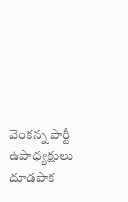వెంకన్న పార్టీ ఉపాధ్యక్షులు దూడపాక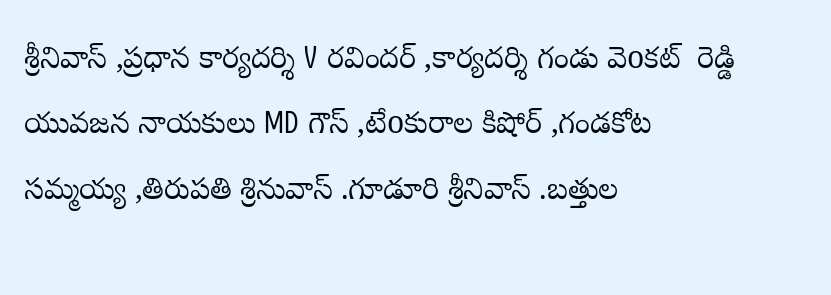శ్రీనివాస్ ,ప్రధాన కార్యదర్శి V రవిందర్ ,కార్యదర్శి గండు వెoకట్  రెడ్డి యువజన నాయకులు MD గౌస్ ,టేoకురాల కిషోర్ ,గండకోట సమ్మయ్య ,తిరుపతి శ్రినువాస్ .గూడూరి శ్రీనివాస్ .బత్తుల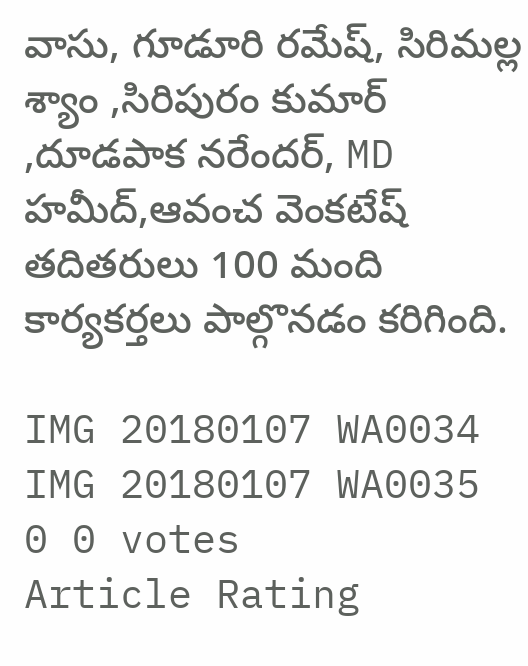వాసు, గూడూరి రమేష్, సిరిమల్ల శ్యాం ,సిరిపురం కుమార్ ,దూడపాక నరేందర్, MD హమీద్,ఆవంచ వెంకటేష్ తదితరులు 100 మంది కార్యకర్తలు పాల్గొనడం కరిగింది.

IMG 20180107 WA0034
IMG 20180107 WA0035
0 0 votes
Article Rating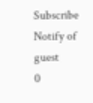Subscribe
Notify of
guest
0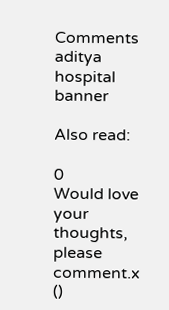Comments
aditya hospital banner

Also read:

0
Would love your thoughts, please comment.x
()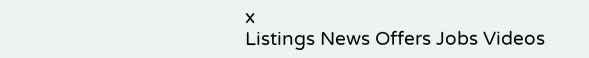x
Listings News Offers Jobs Videos